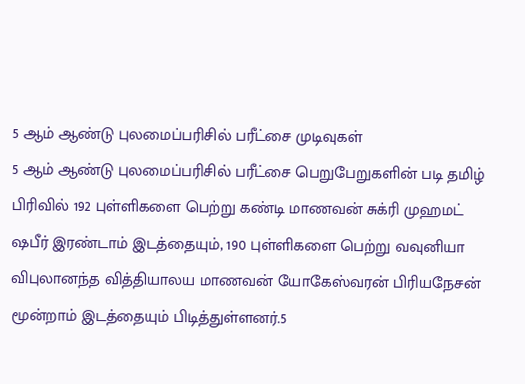5 ஆம் ஆண்டு புலமைப்பரிசில் பரீட்சை முடிவுகள்
5 ஆம் ஆண்டு புலமைப்பரிசில் பரீட்சை பெறுபேறுகளின் படி தமிழ் பிரிவில் 192 புள்ளிகளை பெற்று கண்டி மாணவன் சுக்ரி முஹமட் ஷபீர் இரண்டாம் இடத்தையும், 190 புள்ளிகளை பெற்று வவுனியா விபுலானந்த வித்தியாலய மாணவன் யோகேஸ்வரன் பிரியநேசன் மூன்றாம் இடத்தையும் பிடித்துள்ளனர்.5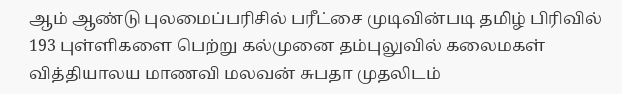ஆம் ஆண்டு புலமைப்பரிசில் பரீட்சை முடிவின்படி தமிழ் பிரிவில் 193 புள்ளிகளை பெற்று கல்முனை தம்புலுவில் கலைமகள் வித்தியாலய மாணவி மலவன் சுபதா முதலிடம்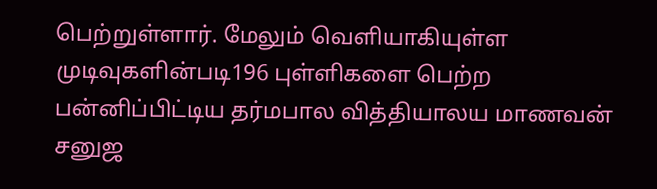பெற்றுள்ளார். மேலும் வெளியாகியுள்ள முடிவுகளின்படி196 புள்ளிகளை பெற்ற பன்னிப்பிட்டிய தர்மபால வித்தியாலய மாணவன் சனுஜ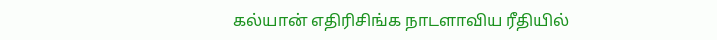கல்யான் எதிரிசிங்க நாடளாவிய ரீதியில்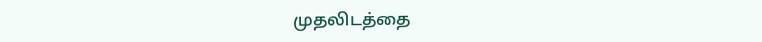முதலிடத்தை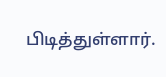பிடித்துள்ளார்.